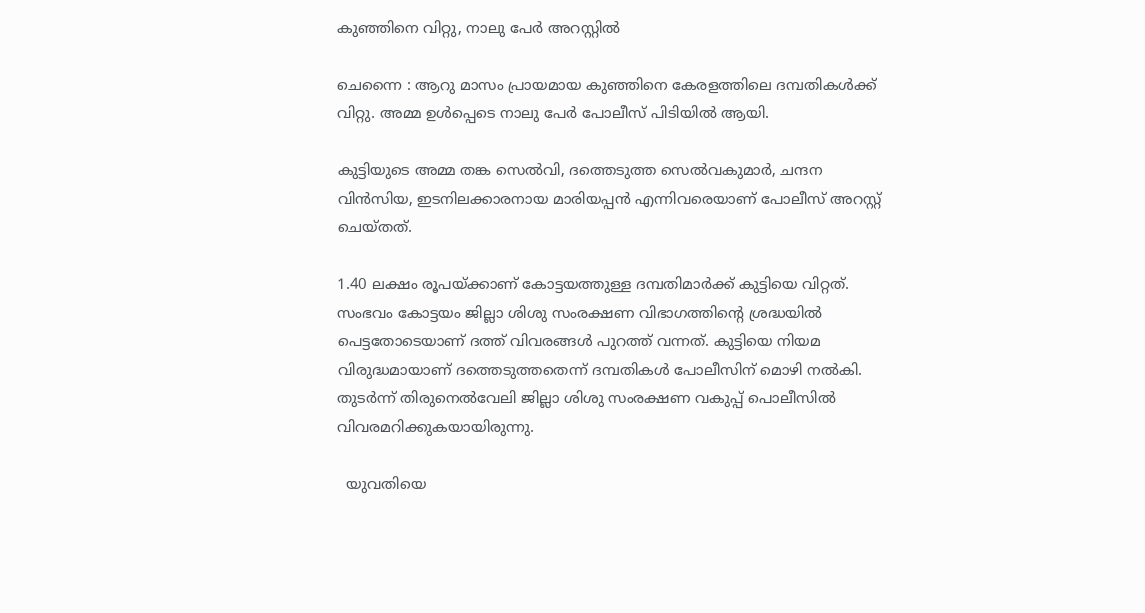കുഞ്ഞിനെ വിറ്റു, നാലു പേർ അറസ്റ്റിൽ

ചെന്നൈ : ആറു മാസം പ്രായമായ കുഞ്ഞിനെ കേരളത്തിലെ ദമ്പതികൾക്ക് വിറ്റു. അമ്മ ഉൾപ്പെടെ നാലു പേർ പോലീസ് പിടിയിൽ ആയി.

കുട്ടിയുടെ അമ്മ തങ്ക സെല്‍വി, ദത്തെടുത്ത സെല്‍വകുമാര്‍, ചന്ദന വിന്‍സിയ, ഇടനിലക്കാരനായ മാരിയപ്പന്‍ എന്നിവരെയാണ് പോലീസ് അറസ്റ്റ് ചെയ്തത്.

1.40 ലക്ഷം രൂപയ്ക്കാണ് കോട്ടയത്തുള്ള ദമ്പതിമാര്‍ക്ക് കുട്ടിയെ വിറ്റത്. സംഭവം കോട്ടയം ജില്ലാ ശിശു സംരക്ഷണ വിഭാഗത്തിന്റെ ശ്രദ്ധയില്‍ പെട്ടതോടെയാണ് ദത്ത് വിവരങ്ങള്‍ പുറത്ത് വന്നത്. കുട്ടിയെ നിയമ വിരുദ്ധമായാണ് ദത്തെടുത്തതെന്ന് ദമ്പതികള്‍ പോലീസിന് മൊഴി നല്‍കി. തുടര്‍ന്ന് തിരുനെല്‍വേലി ജില്ലാ ശിശു സംരക്ഷണ വകുപ്പ് പൊലീസില്‍ വിവരമറിക്കുകയായിരുന്നു.

  യുവതിയെ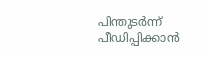പിന്തുടര്‍ന്ന് പീഡിപ്പിക്കാൻ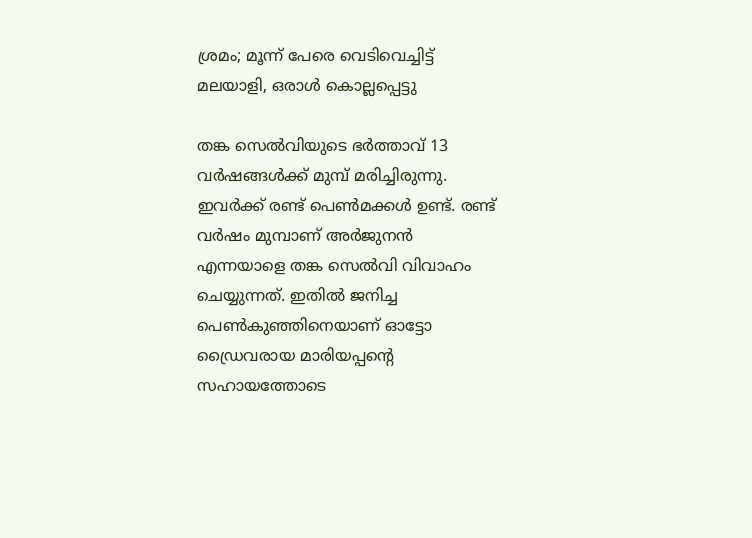ശ്രമം; മൂന്ന് പേരെ വെടിവെച്ചിട്ട് മലയാളി, ഒരാൾ കൊല്ലപ്പെട്ടു

തങ്ക സെല്‍വിയുടെ ഭര്‍ത്താവ് 13 വര്‍ഷങ്ങള്‍ക്ക് മുമ്പ് മരിച്ചിരുന്നു. ഇവര്‍ക്ക് രണ്ട് പെണ്‍മക്കള്‍ ഉണ്ട്. രണ്ട് വര്‍ഷം മുമ്പാണ് അര്‍ജുനന്‍ എന്നയാളെ തങ്ക സെല്‍വി വിവാഹം ചെയ്യുന്നത്. ഇതില്‍ ജനിച്ച പെണ്‍കുഞ്ഞിനെയാണ് ഓട്ടോ ഡ്രൈവരായ മാരിയപ്പന്റെ സഹായത്തോടെ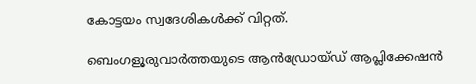കോട്ടയം സ്വദേശികള്‍ക്ക് വിറ്റത്.

ബെംഗളൂരുവാർത്തയുടെ ആൻഡ്രോയ്ഡ് ആപ്ലിക്കേഷൻ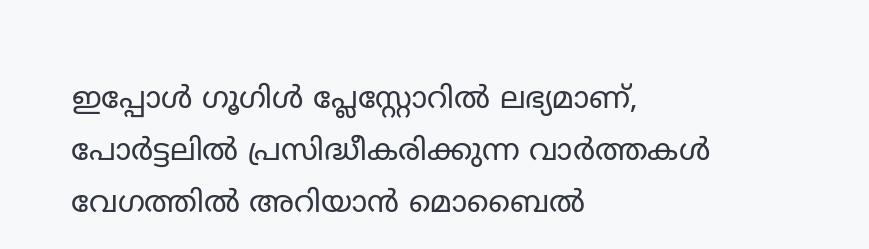ഇപ്പോൾ ഗൂഗിൾ പ്ലേസ്റ്റോറിൽ ലഭ്യമാണ്, പോർട്ടലിൽ പ്രസിദ്ധീകരിക്കുന്ന വാർത്തകൾ വേഗത്തിൽ അറിയാൻ മൊബൈൽ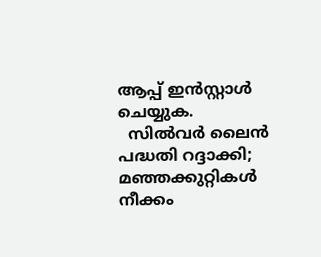ആപ്പ് ഇൻസ്റ്റാൾ ചെയ്യുക.
  സില്‍വര്‍ ലൈന്‍ പദ്ധതി റദ്ദാക്കി; മഞ്ഞക്കുറ്റികള്‍ നീക്കം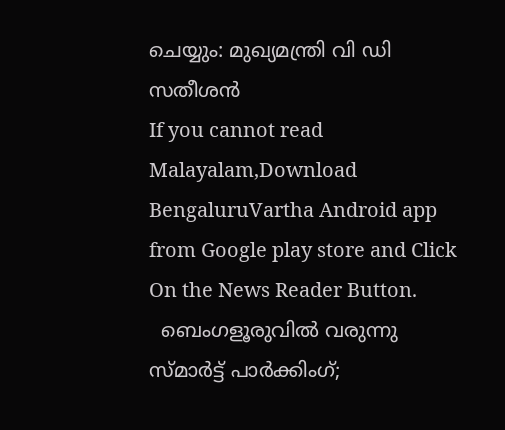ചെയ്യും: മുഖ്യമന്ത്രി വി ഡി സതീശൻ
If you cannot read Malayalam,Download BengaluruVartha Android app from Google play store and Click On the News Reader Button.
  ബെംഗളൂരുവിൽ വരുന്നു സ്മാർട്ട് പാർക്കിംഗ്;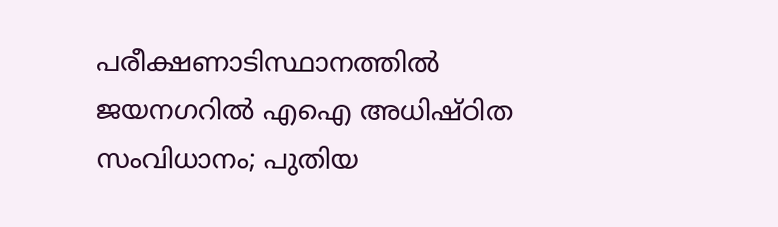പരീക്ഷണാടിസ്ഥാനത്തിൽ ജയനഗറിൽ എഐ അധിഷ്ഠിത സംവിധാനം; പുതിയ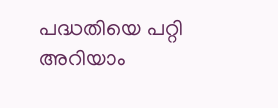പദ്ധതിയെ പറ്റി അറിയാം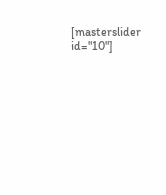[masterslider id="10"]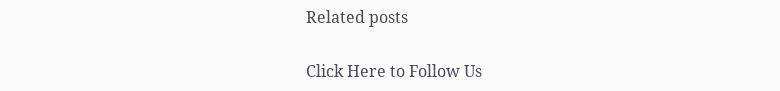Related posts

Click Here to Follow Us